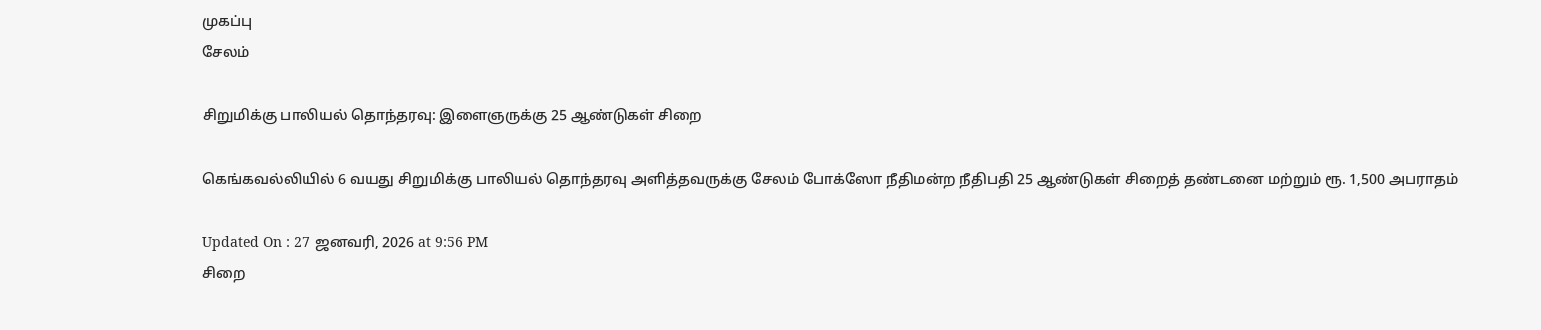முகப்பு
சேலம்

சிறுமிக்கு பாலியல் தொந்தரவு: இளைஞருக்கு 25 ஆண்டுகள் சிறை

கெங்கவல்லியில் 6 வயது சிறுமிக்கு பாலியல் தொந்தரவு அளித்தவருக்கு சேலம் போக்ஸோ நீதிமன்ற நீதிபதி 25 ஆண்டுகள் சிறைத் தண்டனை மற்றும் ரூ. 1,500 அபராதம்

Updated On : 27 ஜனவரி, 2026 at 9:56 PM
சிறை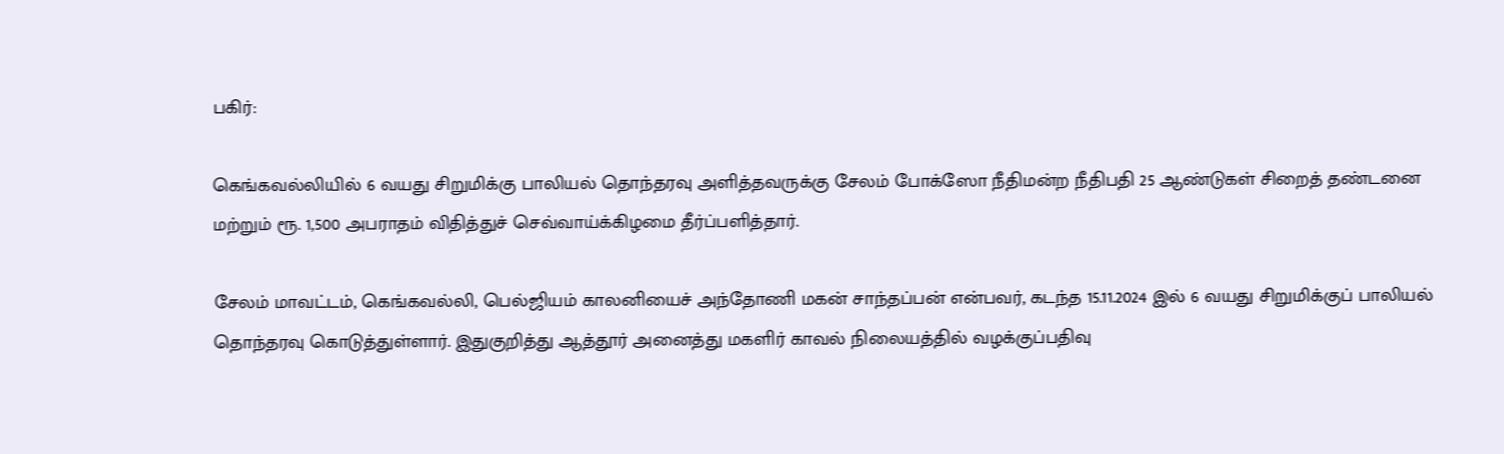பகிர்:

கெங்கவல்லியில் 6 வயது சிறுமிக்கு பாலியல் தொந்தரவு அளித்தவருக்கு சேலம் போக்ஸோ நீதிமன்ற நீதிபதி 25 ஆண்டுகள் சிறைத் தண்டனை மற்றும் ரூ. 1,500 அபராதம் விதித்துச் செவ்வாய்க்கிழமை தீர்ப்பளித்தார்.

சேலம் மாவட்டம், கெங்கவல்லி, பெல்ஜியம் காலனியைச் அந்தோணி மகன் சாந்தப்பன் என்பவர், கடந்த 15.11.2024 இல் 6 வயது சிறுமிக்குப் பாலியல் தொந்தரவு கொடுத்துள்ளார். இதுகுறித்து ஆத்தூர் அனைத்து மகளிர் காவல் நிலையத்தில் வழக்குப்பதிவு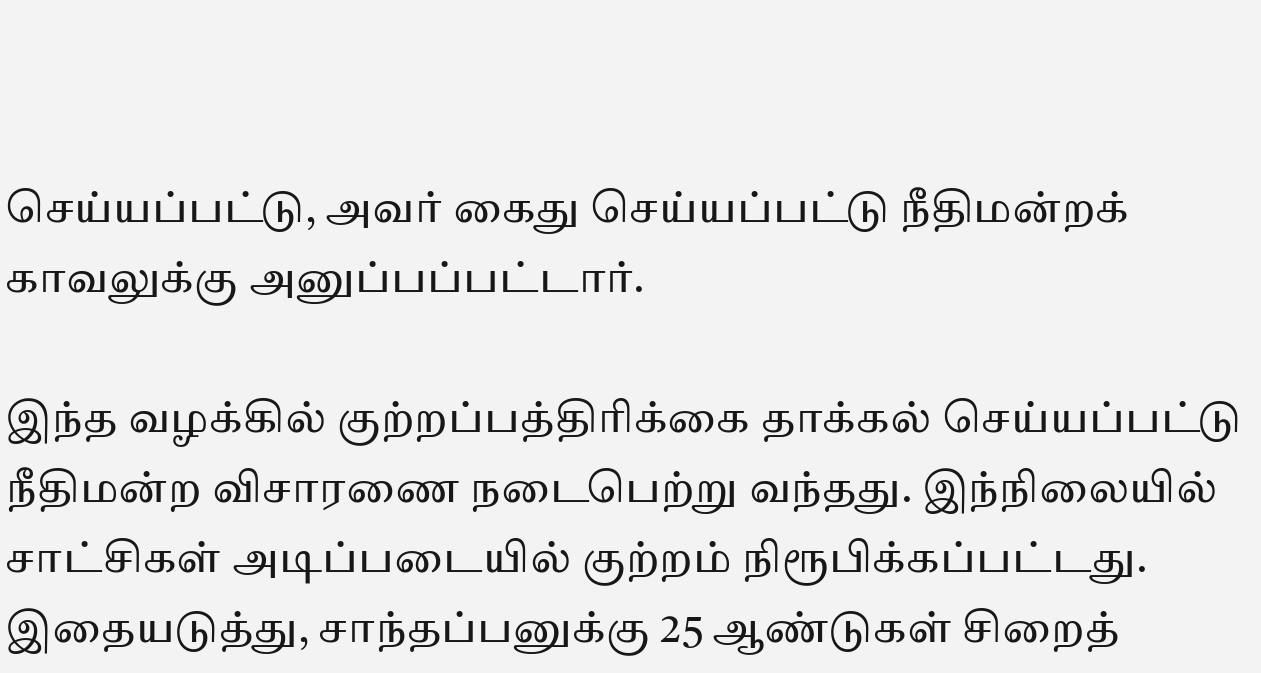செய்யப்பட்டு, அவர் கைது செய்யப்பட்டு நீதிமன்றக் காவலுக்கு அனுப்பப்பட்டார்.

இந்த வழக்கில் குற்றப்பத்திரிக்கை தாக்கல் செய்யப்பட்டு நீதிமன்ற விசாரணை நடைபெற்று வந்தது. இந்நிலையில் சாட்சிகள் அடிப்படையில் குற்றம் நிரூபிக்கப்பட்டது. இதையடுத்து, சாந்தப்பனுக்கு 25 ஆண்டுகள் சிறைத்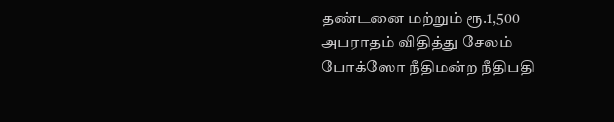தண்டனை மற்றும் ரூ.1,500 அபராதம் விதித்து சேலம் போக்ஸோ நீதிமன்ற நீதிபதி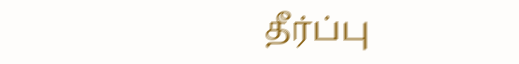தீர்ப்பு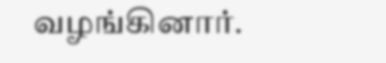வழங்கினார்.